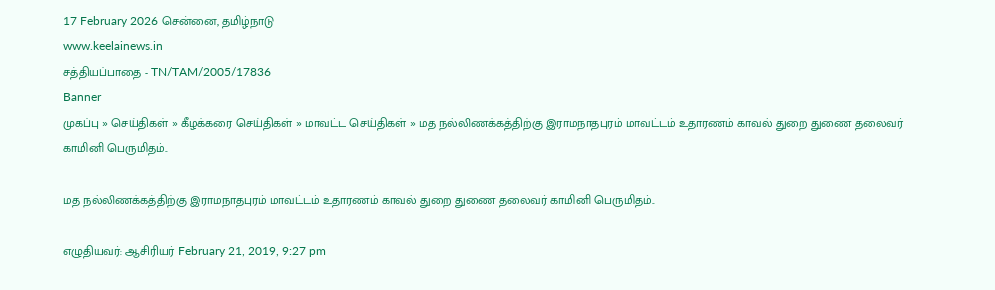17 February 2026 சென்னை, தமிழ்நாடு
www.keelainews.in
சத்தியப்பாதை - TN/TAM/2005/17836
Banner
முகப்பு » செய்திகள் » கீழக்கரை செய்திகள் » மாவட்ட செய்திகள் » மத நல்லிணக்கத்திற்கு இராமநாதபுரம் மாவட்டம் உதாரணம் காவல் துறை துணை தலைவர் காமினி பெருமிதம்..

மத நல்லிணக்கத்திற்கு இராமநாதபுரம் மாவட்டம் உதாரணம் காவல் துறை துணை தலைவர் காமினி பெருமிதம்..

எழுதியவர்: ஆசிரியர் February 21, 2019, 9:27 pm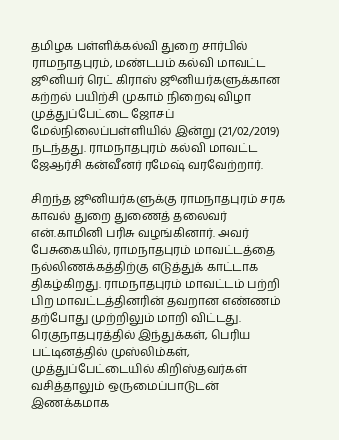தமிழக பள்ளிக்கல்வி துறை சார்பில் ராமநாதபுரம், மண்டபம் கல்வி மாவட்ட ஜூனியர் ரெட் கிராஸ் ஜூனியர்களுக்கான கற்றல் பயிற்சி முகாம் நிறைவு விழா முத்துப்பேட்டை ஜோசப் மேல்நிலைப்பள்ளியில் இன்று (21/02/2019) நடந்தது. ராமநாதபுரம் கல்வி மாவட்ட ஜேஆர்சி கன்வீனர் ரமேஷ் வரவேற்றார்.

சிறந்த ஜூனியர்களுக்கு ராமநாதபுரம் சரக காவல் துறை துணைத் தலைவர் என்.காமினி பரிசு வழங்கினார். அவர் பேசுகையில், ராமநாதபுரம் மாவட்டத்தை நல்லிணக்கத்திற்கு எடுத்துக் காட்டாக திகழ்கிறது. ராமநாதபுரம் மாவட்டம் பற்றி பிற மாவட்டத்தினரின் தவறான எண்ணம் தற்போது முற்றிலும் மாறி விட்டது. ரெகுநாதபுரத்தில் இந்துக்கள், பெரிய பட்டினத்தில் முஸ்லிம்கள், முத்துப்பேட்டையில் கிறிஸ்தவர்கள் வசித்தாலும் ஒருமைப்பாடுடன் இணக்கமாக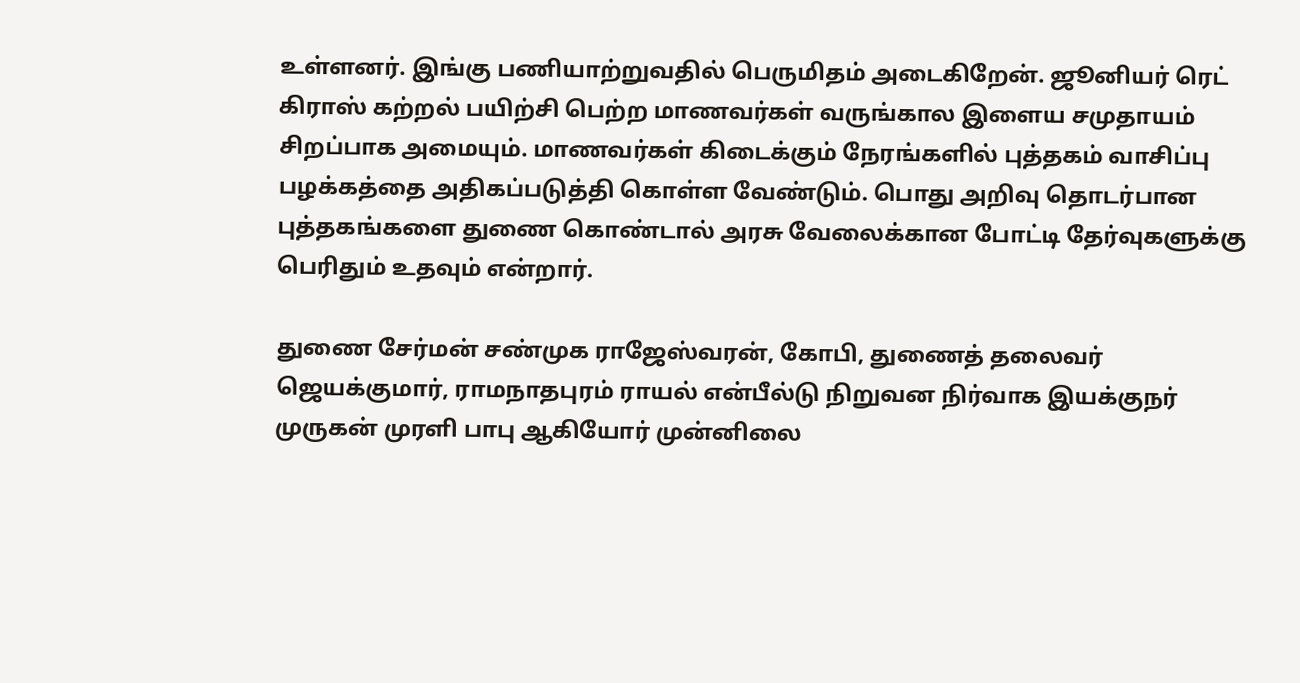உள்ளனர். இங்கு பணியாற்றுவதில் பெருமிதம் அடைகிறேன். ஜூனியர் ரெட் கிராஸ் கற்றல் பயிற்சி பெற்ற மாணவர்கள் வருங்கால இளைய சமுதாயம் சிறப்பாக அமையும். மாணவர்கள் கிடைக்கும் நேரங்களில் புத்தகம் வாசிப்பு பழக்கத்தை அதிகப்படுத்தி கொள்ள வேண்டும். பொது அறிவு தொடர்பான புத்தகங்களை துணை கொண்டால் அரசு வேலைக்கான போட்டி தேர்வுகளுக்கு பெரிதும் உதவும் என்றார்.

துணை சேர்மன் சண்முக ராஜேஸ்வரன், கோபி, துணைத் தலைவர் ஜெயக்குமார், ராமநாதபுரம் ராயல் என்பீல்டு நிறுவன நிர்வாக இயக்குநர் முருகன் முரளி பாபு ஆகியோர் முன்னிலை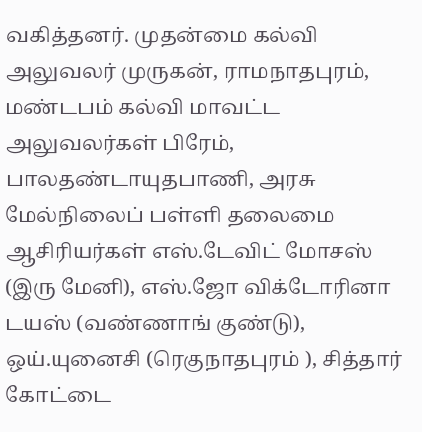வகித்தனர். முதன்மை கல்வி அலுவலர் முருகன், ராமநாதபுரம், மண்டபம் கல்வி மாவட்ட அலுவலர்கள் பிரேம், பாலதண்டாயுதபாணி, அரசு மேல்நிலைப் பள்ளி தலைமை ஆசிரியர்கள் எஸ்.டேவிட் மோசஸ் (இரு மேனி), எஸ்.ஜோ விக்டோரினா டயஸ் (வண்ணாங் குண்டு), ஒய்.யுனைசி (ரெகுநாதபுரம் ), சித்தார் கோட்டை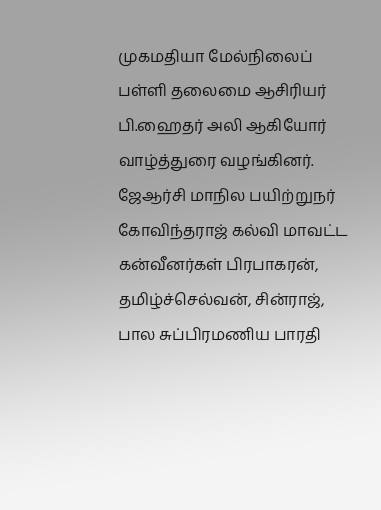முகமதியா மேல்நிலைப் பள்ளி தலைமை ஆசிரியர் பி.ஹைதர் அலி ஆகியோர் வாழ்த்துரை வழங்கினர். ஜேஆர்சி மாநில பயிற்றுநர் கோவிந்தராஜ் கல்வி மாவட்ட கன்வீனர்கள் பிரபாகரன், தமிழ்ச்செல்வன், சின்ராஜ், பால சுப்பிரமணிய பாரதி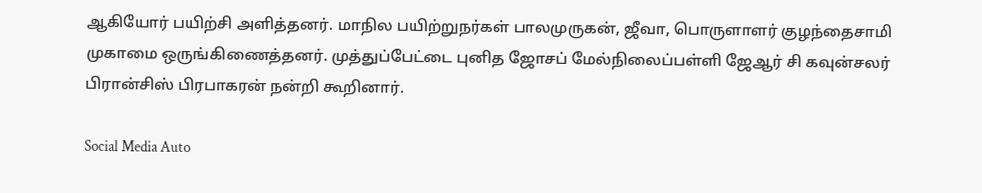ஆகியோர் பயிற்சி அளித்தனர். மாநில பயிற்றுநர்கள் பாலமுருகன், ஜீவா, பொருளாளர் குழந்தைசாமி முகாமை ஒருங்கிணைத்தனர். முத்துப்பேட்டை புனித ஜோசப் மேல்நிலைப்பள்ளி ஜேஆர் சி கவுன்சலர் பிரான்சிஸ் பிரபாகரன் நன்றி கூறினார்.

Social Media Auto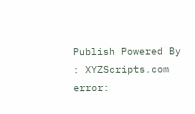Publish Powered By : XYZScripts.com
error: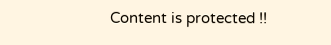Content is protected !!